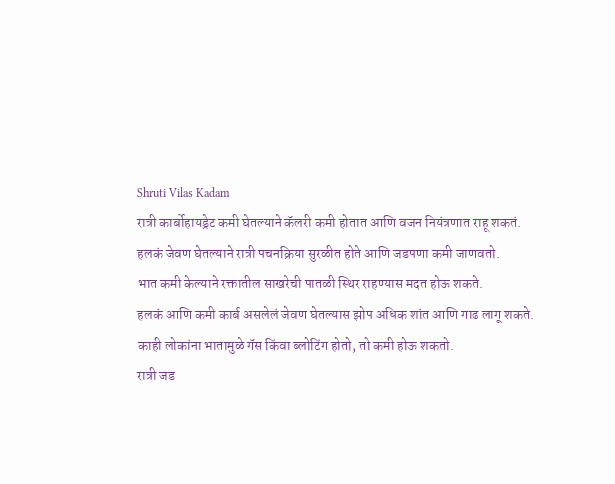Shruti Vilas Kadam
रात्री कार्बोहायड्रेट कमी घेतल्याने कॅलरी कमी होतात आणि वजन नियंत्रणात राहू शकतं.
हलकं जेवण घेतल्याने रात्री पचनक्रिया सुरळीत होते आणि जडपणा कमी जाणवतो.
भात कमी केल्याने रक्तातील साखरेची पातळी स्थिर राहण्यास मदत होऊ शकते.
हलकं आणि कमी कार्ब असलेलं जेवण घेतल्यास झोप अधिक शांत आणि गाढ लागू शकते.
काही लोकांना भातामुळे गॅस किंवा ब्लोटिंग होतो, तो कमी होऊ शकतो.
रात्री जड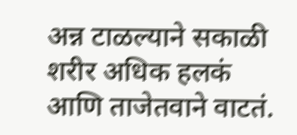अन्न टाळल्याने सकाळी शरीर अधिक हलकं आणि ताजेतवाने वाटतं.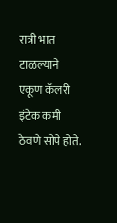रात्री भात टाळल्याने एकूण कॅलरी इंटेक कमी ठेवणे सोपे होते.